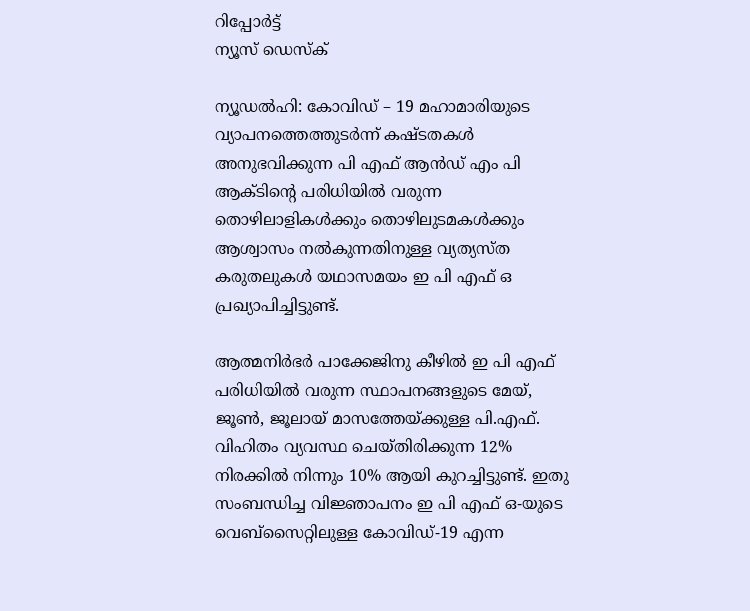റിപ്പോര്‍ട്ട്
ന്യൂസ് ഡെസ്ക്

ന്യൂഡല്‍ഹി: കോവിഡ് – 19 മഹാമാരിയുടെ വ്യാപനത്തെത്തുടര്‍ന്ന് കഷ്ടതകള്‍ അനുഭവിക്കുന്ന പി എഫ് ആന്‍ഡ് എം പി ആക്ടിന്റെ പരിധിയില്‍ വരുന്ന തൊഴിലാളികള്‍ക്കും തൊഴിലുടമകള്‍ക്കും ആശ്വാസം നല്‍കുന്നതിനുള്ള വ്യത്യസ്ത കരുതലുകള്‍ യഥാസമയം ഇ പി എഫ് ഒ പ്രഖ്യാപിച്ചിട്ടുണ്ട്.

ആത്മനിര്‍ഭര്‍ പാക്കേജിനു കീഴില്‍ ഇ പി എഫ്  പരിധിയില്‍ വരുന്ന സ്ഥാപനങ്ങളുടെ മേയ്, ജൂണ്‍, ജൂലായ് മാസത്തേയ്ക്കുള്ള പി.എഫ്. വിഹിതം വ്യവസ്ഥ ചെയ്തിരിക്കുന്ന 12% നിരക്കില്‍ നിന്നും 10% ആയി കുറച്ചിട്ടുണ്ട്. ഇതു സംബന്ധിച്ച വിജ്ഞാപനം ഇ പി എഫ് ഒ-യുടെ വെബ്‌സൈറ്റിലുള്ള കോവിഡ്-19 എന്ന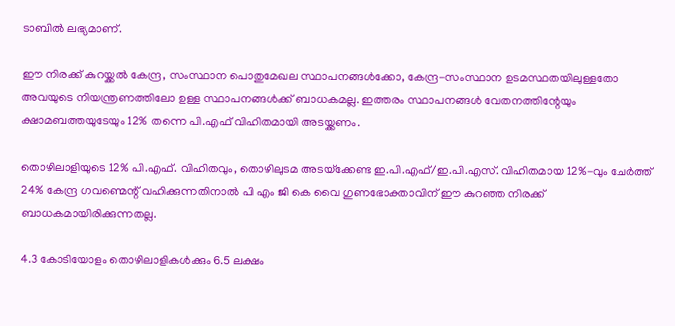ടാബില്‍ ലഭ്യമാണ്.

ഈ നിരക്ക് കുറയ്ക്കല്‍ കേന്ദ്ര, സംസ്ഥാന പൊതുമേഖല സ്ഥാപനങ്ങള്‍ക്കോ, കേന്ദ്ര-സംസ്ഥാന ഉടമസ്ഥതയിലുള്ളതോ അവയുടെ നിയന്ത്രണത്തിലോ ഉള്ള സ്ഥാപനങ്ങള്‍ക്ക് ബാധകമല്ല. ഇത്തരം സ്ഥാപനങ്ങള്‍ വേതനത്തിന്റേയും ക്ഷാമബത്തയുടേയും 12% തന്നെ പി.എഫ് വിഹിതമായി അടയ്ക്കണം.

തൊഴിലാളിയുടെ 12% പി.എഫ്. വിഹിതവും, തൊഴിലുടമ അടയ്‌ക്കേണ്ട ഇ.പി.എഫ്/ഇ.പി.എസ്. വിഹിതമായ 12%-വും ചേര്‍ത്ത് 24% കേന്ദ്ര ഗവണ്മെന്റ് വഹിക്കുന്നതിനാല്‍ പി എം ജി കെ വൈ ഗുണഭോക്താവിന് ഈ കുറഞ്ഞ നിരക്ക് ബാധകമായിരിക്കുന്നതല്ല.

4.3 കോടിയോളം തൊഴിലാളികള്‍ക്കും 6.5 ലക്ഷം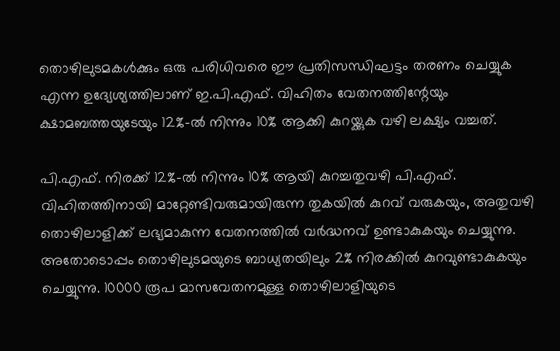തൊഴിലുടമകള്‍ക്കും ഒരു പരിധിവരെ ഈ പ്രതിസന്ധിഘട്ടം തരണം ചെയ്യുക എന്ന ഉദ്യേശ്യത്തിലാണ് ഇ.പി.എഫ്. വിഹിതം വേതനത്തിന്റേയും ക്ഷാമബത്തയുടേയും 12%-ല്‍ നിന്നും 10% ആക്കി കുറയ്ക്കുക വഴി ലക്ഷ്യം വച്ചത്.

പി.എഫ്. നിരക്ക് 12%-ല്‍ നിന്നും 10% ആയി കുറച്ചതുവഴി പി.എഫ്. വിഹിതത്തിനായി മാറ്റേണ്ടിവരുമായിരുന്ന തുകയില്‍ കുറവ് വരുകയും, അതുവഴി തൊഴിലാളിക്ക് ലഭ്യമാകുന്ന വേതനത്തില്‍ വര്‍ദ്ധനവ് ഉണ്ടാകുകയും ചെയ്യുന്നു. അതോടൊപ്പം തൊഴിലുടമയുടെ ബാധ്യതയിലും 2% നിരക്കില്‍ കുറവുണ്ടാകുകയും ചെയ്യുന്നു. 10000 രൂപ മാസവേതനമുള്ള തൊഴിലാളിയുടെ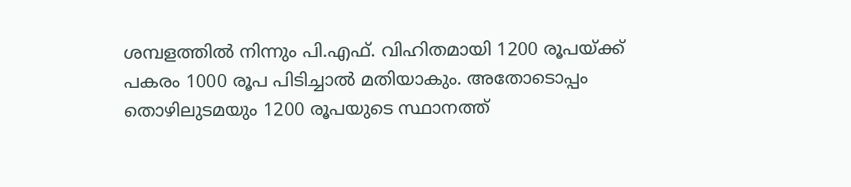ശമ്പളത്തില്‍ നിന്നും പി.എഫ്. വിഹിതമായി 1200 രൂപയ്ക്ക് പകരം 1000 രൂപ പിടിച്ചാല്‍ മതിയാകും. അതോടൊപ്പം തൊഴിലുടമയും 1200 രൂപയുടെ സ്ഥാനത്ത്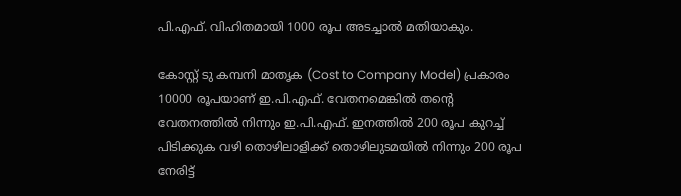പി.എഫ്. വിഹിതമായി 1000 രൂപ അടച്ചാല്‍ മതിയാകും.

കോസ്റ്റ് ടു കമ്പനി മാതൃക (Cost to Company Model) പ്രകാരം 10000 രൂപയാണ് ഇ.പി.എഫ്. വേതനമെങ്കില്‍ തന്റെ വേതനത്തില്‍ നിന്നും ഇ.പി.എഫ്. ഇനത്തില്‍ 200 രൂപ കുറച്ച് പിടിക്കുക വഴി തൊഴിലാളിക്ക് തൊഴിലുടമയില്‍ നിന്നും 200 രൂപ നേരിട്ട്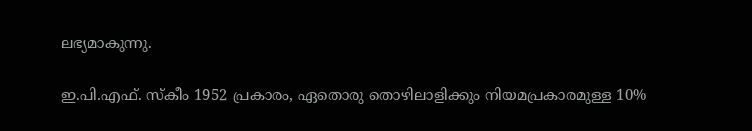ലഭ്യമാകുന്നു.

ഇ.പി.എഫ്. സ്‌കീം 1952 പ്രകാരം, ഏതൊരു തൊഴിലാളിക്കും നിയമപ്രകാരമുള്ള 10%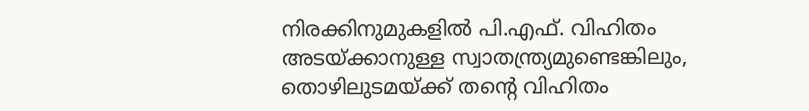നിരക്കിനുമുകളില്‍ പി.എഫ്. വിഹിതം അടയ്ക്കാനുള്ള സ്വാതന്ത്ര്യമുണ്ടെങ്കിലും, തൊഴിലുടമയ്ക്ക് തന്റെ വിഹിതം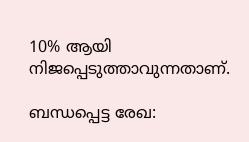10% ആയി നിജപ്പെടുത്താവുന്നതാണ്.

ബന്ധപ്പെട്ട രേഖ: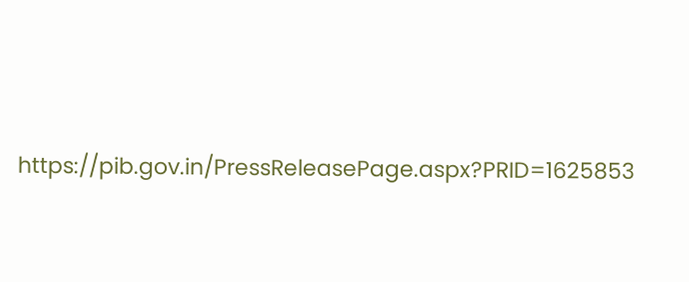https://pib.gov.in/PressReleasePage.aspx?PRID=1625853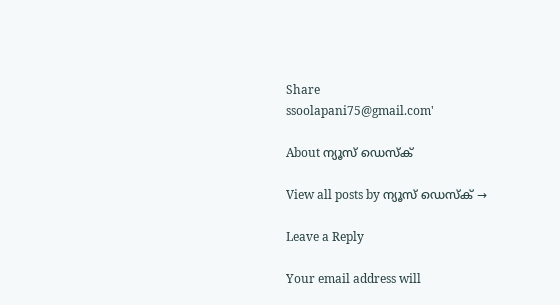Share
ssoolapani75@gmail.com'

About ന്യൂസ് ഡെസ്ക്

View all posts by ന്യൂസ് ഡെസ്ക് →

Leave a Reply

Your email address will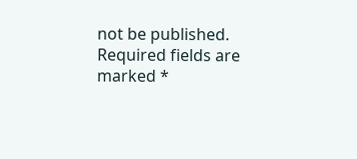not be published. Required fields are marked *